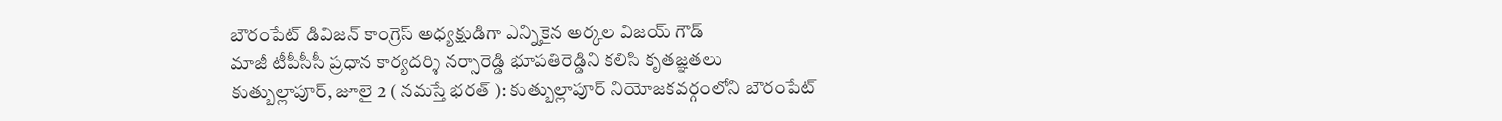బౌరంపేట్ డివిజన్ కాంగ్రెస్ అధ్యక్షుడిగా ఎన్నికైన అర్కల విజయ్ గౌడ్
మాజీ టీపీసీసీ ప్రధాన కార్యదర్శి నర్సారెడ్డి భూపతిరెడ్డిని కలిసి కృతజ్ఞతలు
కుత్బుల్లాపూర్, జూలై 2 ( నమస్తే భరత్ ): కుత్బుల్లాపూర్ నియోజకవర్గంలోని బౌరంపేట్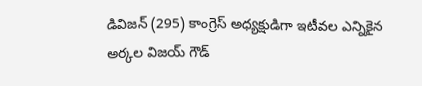డివిజన్ (295) కాంగ్రెస్ అధ్యక్షుడిగా ఇటీవల ఎన్నికైన అర్కల విజయ్ గౌడ్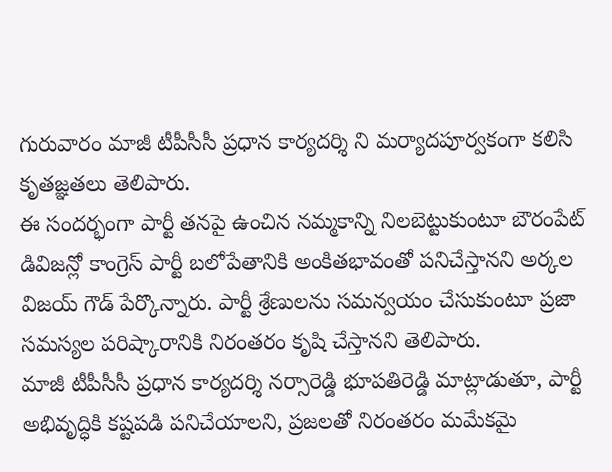గురువారం మాజీ టీపీసీసీ ప్రధాన కార్యదర్శి ని మర్యాదపూర్వకంగా కలిసి కృతజ్ఞతలు తెలిపారు.
ఈ సందర్భంగా పార్టీ తనపై ఉంచిన నమ్మకాన్ని నిలబెట్టుకుంటూ బౌరంపేట్ డివిజన్లో కాంగ్రెస్ పార్టీ బలోపేతానికి అంకితభావంతో పనిచేస్తానని అర్కల విజయ్ గౌడ్ పేర్కొన్నారు. పార్టీ శ్రేణులను సమన్వయం చేసుకుంటూ ప్రజా సమస్యల పరిష్కారానికి నిరంతరం కృషి చేస్తానని తెలిపారు.
మాజీ టీపీసీసీ ప్రధాన కార్యదర్శి నర్సారెడ్డి భూపతిరెడ్డి మాట్లాడుతూ, పార్టీ అభివృద్ధికి కష్టపడి పనిచేయాలని, ప్రజలతో నిరంతరం మమేకమై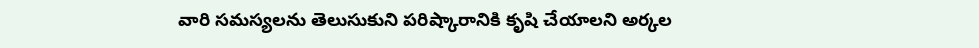వారి సమస్యలను తెలుసుకుని పరిష్కారానికి కృషి చేయాలని అర్కల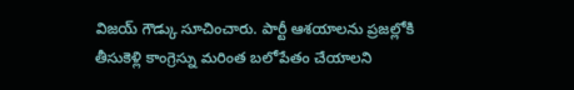విజయ్ గౌడ్కు సూచించారు. పార్టీ ఆశయాలను ప్రజల్లోకి తీసుకెళ్లి కాంగ్రెస్ను మరింత బలోపేతం చేయాలని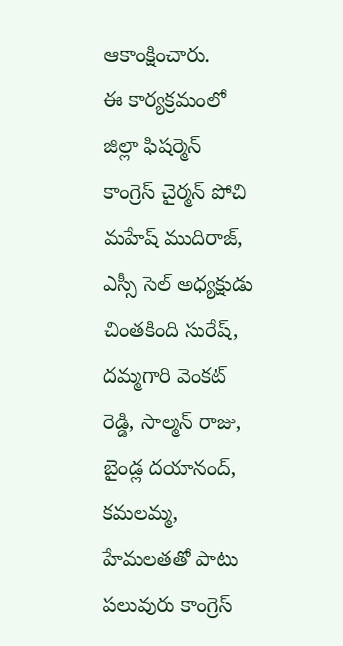ఆకాంక్షించారు.
ఈ కార్యక్రమంలో జిల్లా ఫిషర్మెన్ కాంగ్రెస్ చైర్మన్ పోచి మహేష్ ముదిరాజ్, ఎస్సీ సెల్ అధ్యక్షుడు చింతకింది సురేష్, దమ్మగారి వెంకట్ రెడ్డి, సాల్మన్ రాజు, బైండ్ల దయానంద్, కమలమ్మ, హేమలతతో పాటు పలువురు కాంగ్రెస్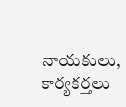నాయకులు, కార్యకర్తలు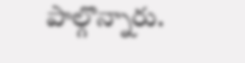పాల్గొన్నారు.